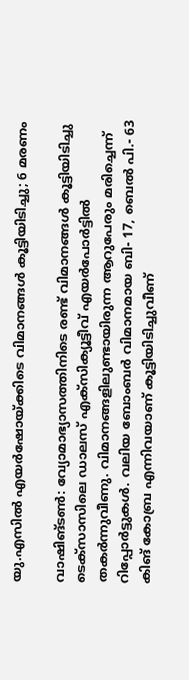യു.എസില്‍ എയര്‍ഷോയ്ക്കിടെ വിമാനങ്ങള്‍ കൂട്ടിയിടിച്ചു; 6 മരണം

വാഷിങ്ടണ്‍: വ്യോമാഭ്യാസത്തിനിടെ രണ്ട് വിമാനങ്ങള്‍ കൂട്ടിയിടിച്ചു ടെക്‌സാസിലെ ഡാലസ് എക്‌സിക്യൂട്ടീവ് എയര്‍പോര്‍ട്ടില്‍ തകര്‍ന്നുവീണു. വിമാനങ്ങളിലുണ്ടായിരുന്ന ആറുപേരും മരിച്ചെന്ന് റിപ്പോര്‍ട്ടുകള്‍. വലിയ ബോംബര്‍ വിമാനമായ ബി- 17, ബെല്‍ പി.- 63 കിങ് കോബ്ര എന്നിവയാണ് കൂട്ടിയിടിച്ചുവീണ്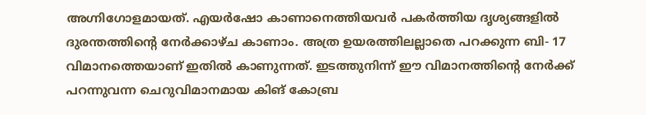അഗ്നിഗോളമായത്. എയര്‍ഷോ കാണാനെത്തിയവര്‍ പകര്‍ത്തിയ ദൃശ്യങ്ങളില്‍ ദുരന്തത്തിന്റെ നേര്‍ക്കാഴ്ച കാണാം. അത്ര ഉയരത്തിലല്ലാതെ പറക്കുന്ന ബി- 17 വിമാനത്തെയാണ് ഇതില്‍ കാണുന്നത്. ഇടത്തുനിന്ന് ഈ വിമാനത്തിന്റെ നേര്‍ക്ക് പറന്നുവന്ന ചെറുവിമാനമായ കിങ് കോബ്ര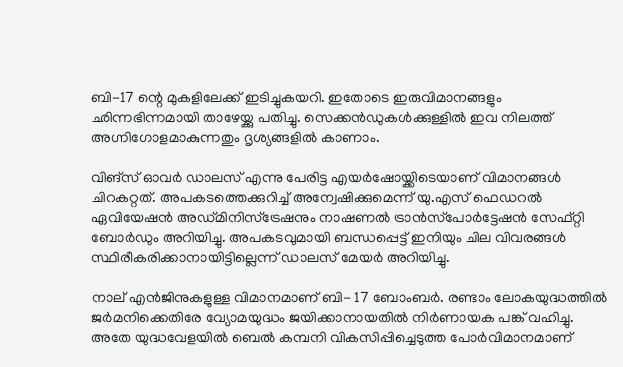ബി-17 ന്റെ മുകളിലേക്ക് ഇടിച്ചുകയറി. ഇതോടെ ഇരുവിമാനങ്ങളും ഛിന്നഭിന്നമായി താഴേയ്ക്കു പതിച്ചു. സെക്കന്‍ഡുകള്‍ക്കുള്ളില്‍ ഇവ നിലത്ത് അഗ്നിഗോളമാകുന്നതും ദൃശ്യങ്ങളില്‍ കാണാം.

വിങ്‌സ് ഓവര്‍ ഡാലസ് എന്നു പേരിട്ട എയര്‍ഷോയ്ക്കിടെയാണ് വിമാനങ്ങള്‍ ചിറകറ്റത്. അപകടത്തെക്കുറിച്ച് അന്വേഷിക്കുമെന്ന് യു.എസ് ഫെഡറല്‍ ഏവിയേഷന്‍ അഡ്മിനിസ്‌ട്രേഷനും നാഷണല്‍ ട്രാന്‍സ്‌പോര്‍ട്ടേഷന്‍ സേഫ്റ്റി ബോര്‍ഡും അറിയിച്ചു. അപകടവുമായി ബന്ധപ്പെട്ട് ഇനിയും ചില വിവരങ്ങള്‍ സ്ഥിരീകരിക്കാനായിട്ടില്ലെന്ന് ഡാലസ് മേയര്‍ അറിയിച്ചു.

നാല് എന്‍ജിനുകളുള്ള വിമാനമാണ് ബി- 17 ബോംബര്‍. രണ്ടാം ലോകയുദ്ധത്തില്‍ ജര്‍മനിക്കെതിരേ വ്യോമയുദ്ധം ജയിക്കാനായതില്‍ നിര്‍ണായക പങ്ക് വഹിച്ചു. അതേ യുദ്ധവേളയില്‍ ബെല്‍ കമ്പനി വികസിപ്പിച്ചെടുത്ത പോര്‍വിമാനമാണ്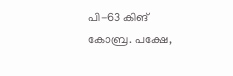പി-63 കിങ് കോബ്ര. പക്ഷേ,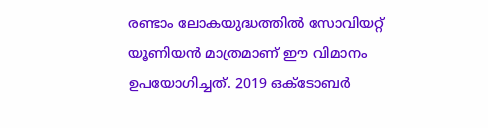രണ്ടാം ലോകയുദ്ധത്തില്‍ സോവിയറ്റ് യൂണിയന്‍ മാത്രമാണ് ഈ വിമാനം ഉപയോഗിച്ചത്. 2019 ഒക്‌ടോബര്‍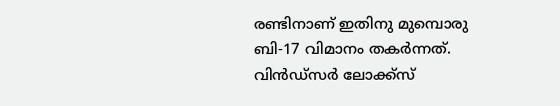രണ്ടിനാണ് ഇതിനു മുമ്പൊരു ബി-17 വിമാനം തകര്‍ന്നത്. വിന്‍ഡ്‌സര്‍ ലോക്ക്‌സ്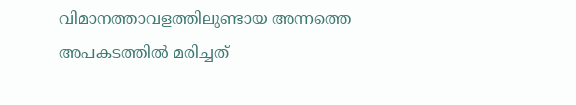വിമാനത്താവളത്തിലുണ്ടായ അന്നത്തെ അപകടത്തില്‍ മരിച്ചത്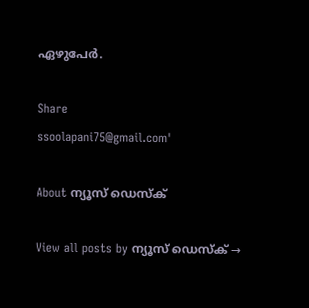ഏഴുപേര്‍.

Share
ssoolapani75@gmail.com'

About ന്യൂസ് ഡെസ്ക്

View all posts by ന്യൂസ് ഡെസ്ക് →